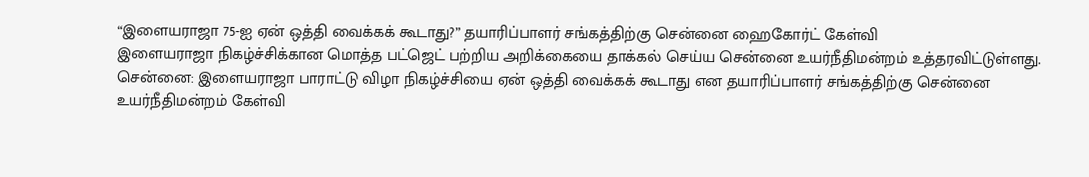“இளையராஜா 75-ஐ ஏன் ஒத்தி வைக்கக் கூடாது?” தயாரிப்பாளர் சங்கத்திற்கு சென்னை ஹைகோர்ட் கேள்வி
இளையராஜா நிகழ்ச்சிக்கான மொத்த பட்ஜெட் பற்றிய அறிக்கையை தாக்கல் செய்ய சென்னை உயர்நீதிமன்றம் உத்தரவிட்டுள்ளது.
சென்னை: இளையராஜா பாராட்டு விழா நிகழ்ச்சியை ஏன் ஒத்தி வைக்கக் கூடாது என தயாரிப்பாளர் சங்கத்திற்கு சென்னை உயர்நீதிமன்றம் கேள்வி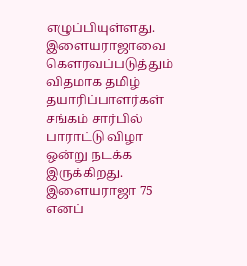எழுப்பியுள்ளது.
இளையராஜாவை கௌரவப்படுத்தும் விதமாக தமிழ் தயாரிப்பாளர்கள் சங்கம் சார்பில் பாராட்டு விழா ஒன்று நடக்க இருக்கிறது. இளையராஜா 75 எனப்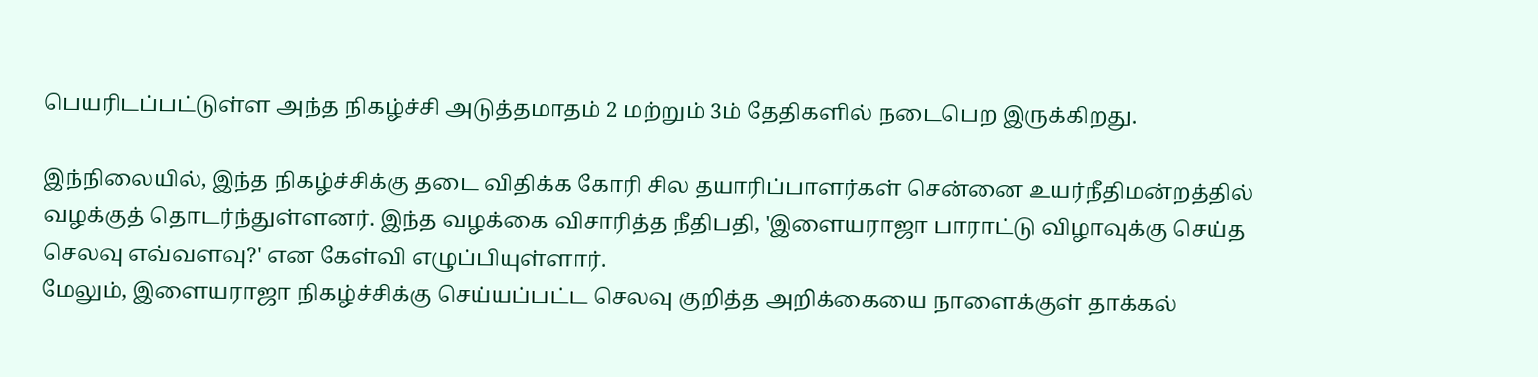பெயரிடப்பட்டுள்ள அந்த நிகழ்ச்சி அடுத்தமாதம் 2 மற்றும் 3ம் தேதிகளில் நடைபெற இருக்கிறது.

இந்நிலையில், இந்த நிகழ்ச்சிக்கு தடை விதிக்க கோரி சில தயாரிப்பாளர்கள் சென்னை உயர்நீதிமன்றத்தில் வழக்குத் தொடர்ந்துள்ளனர். இந்த வழக்கை விசாரித்த நீதிபதி, 'இளையராஜா பாராட்டு விழாவுக்கு செய்த செலவு எவ்வளவு?' என கேள்வி எழுப்பியுள்ளார்.
மேலும், இளையராஜா நிகழ்ச்சிக்கு செய்யப்பட்ட செலவு குறித்த அறிக்கையை நாளைக்குள் தாக்கல்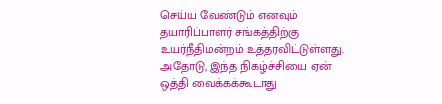செய்ய வேண்டும் எனவும் தயாரிப்பாளர் சங்கத்திற்கு உயர்நீதிமன்றம் உத்தரவிட்டுள்ளது.
அதோடு, இந்த நிகழ்ச்சியை ஏன் ஒத்தி வைக்கக்கூடாது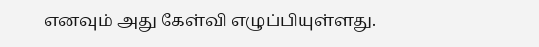எனவும் அது கேள்வி எழுப்பியுள்ளது.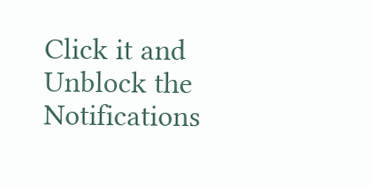Click it and Unblock the Notifications